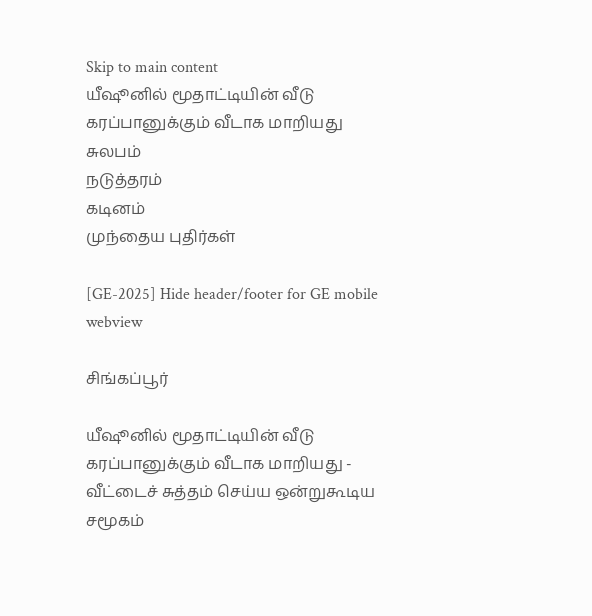Skip to main content
யீஷூனில் மூதாட்டியின் வீடு கரப்பானுக்கும் வீடாக மாறியது
சுலபம்
நடுத்தரம்
கடினம்
முந்தைய புதிர்கள்

[GE-2025] Hide header/footer for GE mobile webview

சிங்கப்பூர்

யீஷூனில் மூதாட்டியின் வீடு கரப்பானுக்கும் வீடாக மாறியது - வீட்டைச் சுத்தம் செய்ய ஒன்றுகூடிய சமூகம்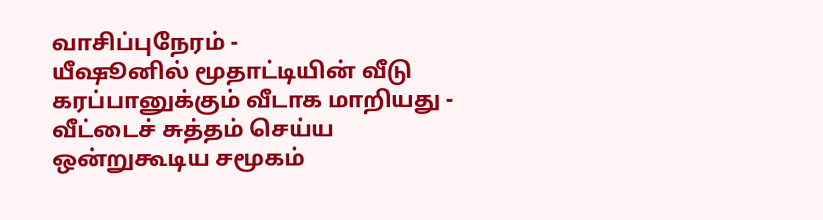வாசிப்புநேரம் -
யீஷூனில் மூதாட்டியின் வீடு கரப்பானுக்கும் வீடாக மாறியது - வீட்டைச் சுத்தம் செய்ய ஒன்றுகூடிய சமூகம்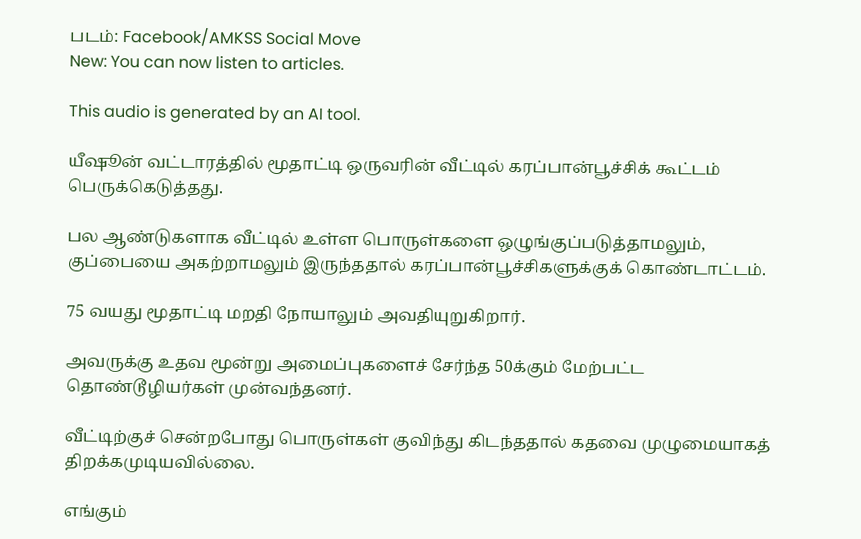படம்: Facebook/AMKSS Social Move
New: You can now listen to articles.

This audio is generated by an AI tool.

யீஷூன் வட்டாரத்தில் மூதாட்டி ஒருவரின் வீட்டில் கரப்பான்பூச்சிக் கூட்டம் பெருக்கெடுத்தது.

பல ஆண்டுகளாக வீட்டில் உள்ள பொருள்களை ஒழுங்குப்படுத்தாமலும், குப்பையை அகற்றாமலும் இருந்ததால் கரப்பான்பூச்சிகளுக்குக் கொண்டாட்டம்.

75 வயது மூதாட்டி மறதி நோயாலும் அவதியுறுகிறார்.

அவருக்கு உதவ மூன்று அமைப்புகளைச் சேர்ந்த 50க்கும் மேற்பட்ட தொண்டூழியர்கள் முன்வந்தனர்.

வீட்டிற்குச் சென்றபோது பொருள்கள் குவிந்து கிடந்ததால் கதவை முழுமையாகத் திறக்கமுடியவில்லை.

எங்கும்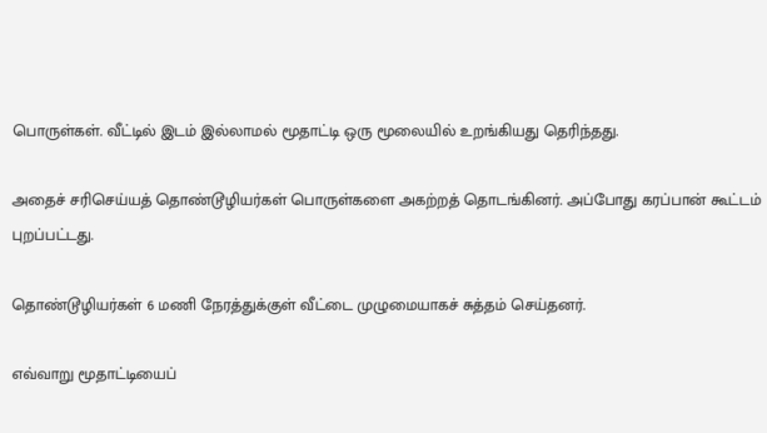பொருள்கள். வீட்டில் இடம் இல்லாமல் மூதாட்டி ஒரு மூலையில் உறங்கியது தெரிந்தது.

அதைச் சரிசெய்யத் தொண்டூழியர்கள் பொருள்களை அகற்றத் தொடங்கினர். அப்போது கரப்பான் கூட்டம் புறப்பட்டது.

தொண்டூழியர்கள் 6 மணி நேரத்துக்குள் வீட்டை முழுமையாகச் சுத்தம் செய்தனர்.

எவ்வாறு மூதாட்டியைப்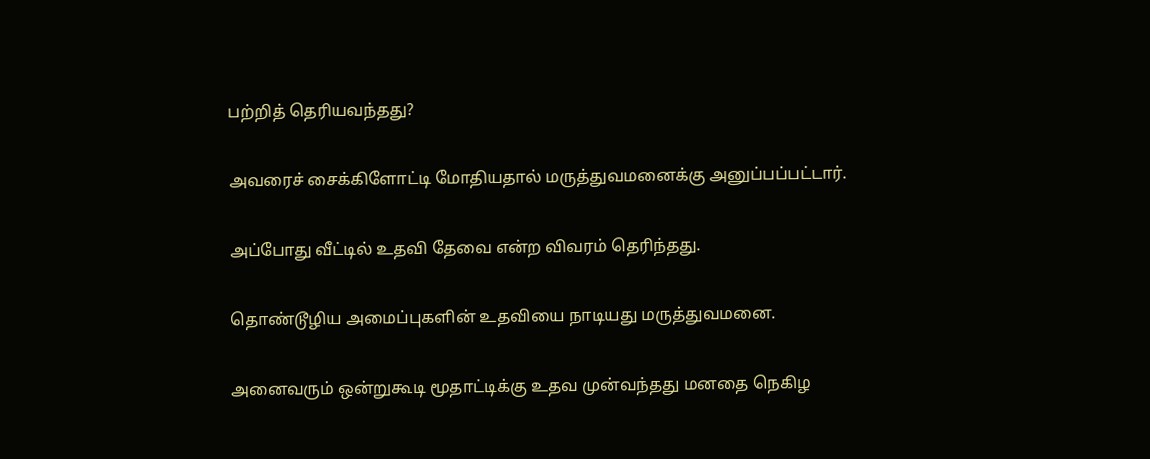பற்றித் தெரியவந்தது?

அவரைச் சைக்கிளோட்டி மோதியதால் மருத்துவமனைக்கு அனுப்பப்பட்டார்.

அப்போது வீட்டில் உதவி தேவை என்ற விவரம் தெரிந்தது.

தொண்டூழிய அமைப்புகளின் உதவியை நாடியது மருத்துவமனை.

அனைவரும் ஒன்றுகூடி மூதாட்டிக்கு உதவ முன்வந்தது மனதை நெகிழ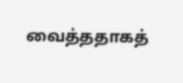வைத்ததாகத்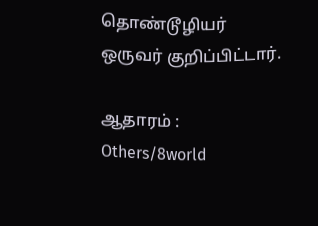தொண்டூழியர் ஒருவர் குறிப்பிட்டார்.

ஆதாரம் : Others/8world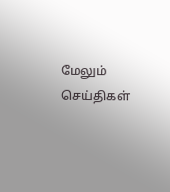மேலும் செய்திகள்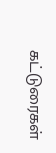கட்டுரைகள்